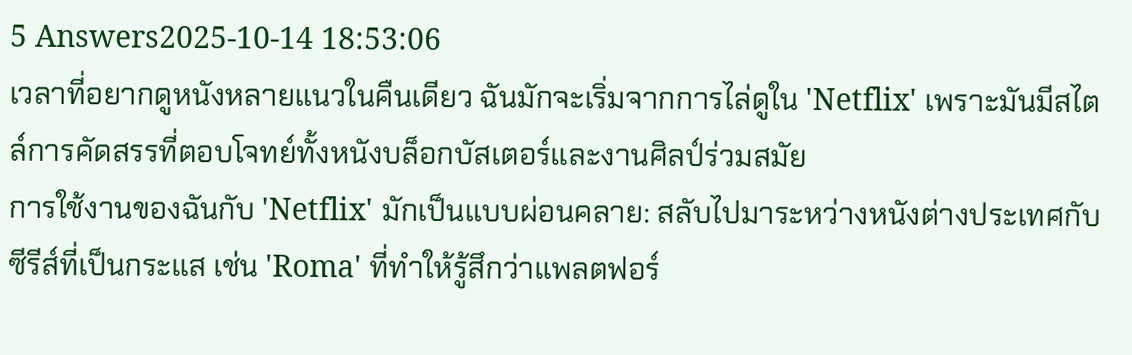5 Answers2025-10-14 18:53:06
เวลาที่อยากดูหนังหลายแนวในคืนเดียว ฉันมักจะเริ่มจากการไล่ดูใน 'Netflix' เพราะมันมีสไตล์การคัดสรรที่ตอบโจทย์ทั้งหนังบล็อกบัสเตอร์และงานศิลป์ร่วมสมัย
การใช้งานของฉันกับ 'Netflix' มักเป็นแบบผ่อนคลาย: สลับไปมาระหว่างหนังต่างประเทศกับซีรีส์ที่เป็นกระแส เช่น 'Roma' ที่ทำให้รู้สึกว่าแพลตฟอร์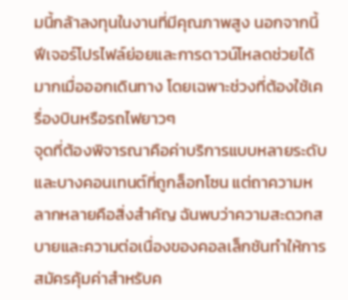มนี้กล้าลงทุนในงานที่มีคุณภาพสูง นอกจากนี้ฟีเจอร์โปรไฟล์ย่อยและการดาวน์โหลดช่วยได้มากเมื่อออกเดินทาง โดยเฉพาะช่วงที่ต้องใช้เครื่องบินหรือรถไฟยาวๆ
จุดที่ต้องพิจารณาคือค่าบริการแบบหลายระดับและบางคอนเทนต์ที่ถูกล็อกโซน แต่ถาความหลากหลายคือสิ่งสำคัญ ฉันพบว่าความสะดวกสบายและความต่อเนื่องของคอลเล็กชันทำให้การสมัครคุ้มค่าสำหรับค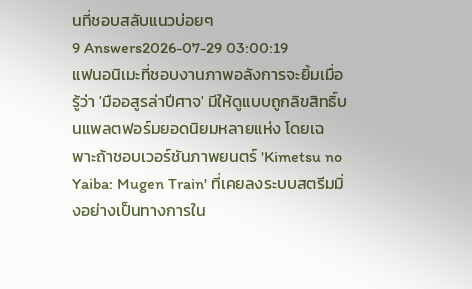นที่ชอบสลับแนวบ่อยๆ
9 Answers2026-07-29 03:00:19
แฟนอนิเมะที่ชอบงานภาพอลังการจะยิ้มเมื่อรู้ว่า 'มืออสูรล่าปีศาจ' มีให้ดูแบบถูกลิขสิทธิ์บนแพลตฟอร์มยอดนิยมหลายแห่ง โดยเฉพาะถ้าชอบเวอร์ชันภาพยนตร์ 'Kimetsu no Yaiba: Mugen Train' ที่เคยลงระบบสตรีมมิ่งอย่างเป็นทางการใน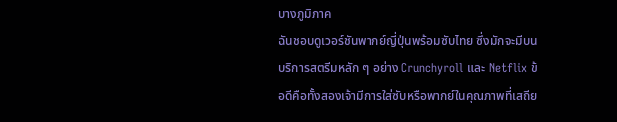บางภูมิภาค
ฉันชอบดูเวอร์ชันพากย์ญี่ปุ่นพร้อมซับไทย ซึ่งมักจะมีบนบริการสตรีมหลัก ๆ อย่าง Crunchyroll และ Netflix ข้อดีคือทั้งสองเจ้ามีการใส่ซับหรือพากย์ในคุณภาพที่เสถีย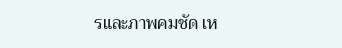รและภาพคมชัด เห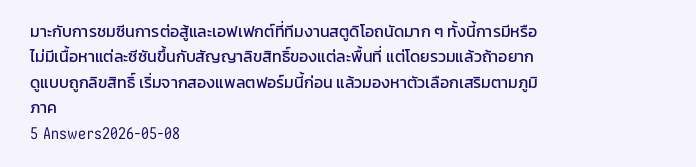มาะกับการชมซีนการต่อสู้และเอฟเฟกต์ที่ทีมงานสตูดิโอถนัดมาก ๆ ทั้งนี้การมีหรือไม่มีเนื้อหาแต่ละซีซันขึ้นกับสัญญาลิขสิทธิ์ของแต่ละพื้นที่ แต่โดยรวมแล้วถ้าอยากดูแบบถูกลิขสิทธิ์ เริ่มจากสองแพลตฟอร์มนี้ก่อน แล้วมองหาตัวเลือกเสริมตามภูมิภาค
5 Answers2026-05-08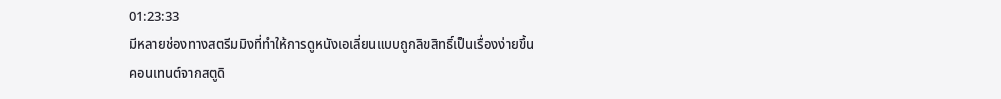01:23:33
มีหลายช่องทางสตรีมมิงที่ทำให้การดูหนังเอเลี่ยนแบบถูกลิขสิทธิ์เป็นเรื่องง่ายขึ้น
คอนเทนต์จากสตูดิ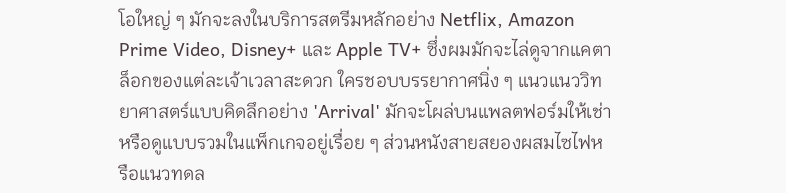โอใหญ่ ๆ มักจะลงในบริการสตรีมหลักอย่าง Netflix, Amazon Prime Video, Disney+ และ Apple TV+ ซึ่งผมมักจะไล่ดูจากแคตาล็อกของแต่ละเจ้าเวลาสะดวก ใครชอบบรรยากาศนิ่ง ๆ แนวแนววิทยาศาสตร์แบบคิดลึกอย่าง 'Arrival' มักจะโผล่บนแพลตฟอร์มให้เช่าหรือดูแบบรวมในแพ็กเกจอยู่เรื่อย ๆ ส่วนหนังสายสยองผสมไซไฟหรือแนวทดล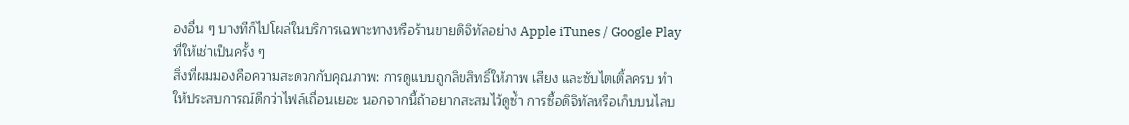องอื่น ๆ บางทีก็ไปโผล่ในบริการเฉพาะทางหรือร้านขายดิจิทัลอย่าง Apple iTunes / Google Play ที่ให้เช่าเป็นครั้ง ๆ
สิ่งที่ผมมองคือความสะดวกกับคุณภาพ: การดูแบบถูกลิขสิทธิ์ให้ภาพ เสียง และซับไตเติ้ลครบ ทำให้ประสบการณ์ดีกว่าไฟล์เถื่อนเยอะ นอกจากนี้ถ้าอยากสะสมไว้ดูซ้ำ การซื้อดิจิทัลหรือเก็บบนไลบ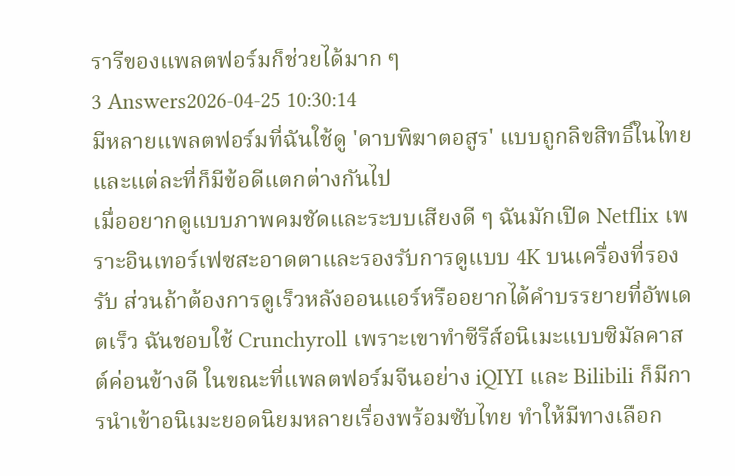รารีของแพลตฟอร์มก็ช่วยได้มาก ๆ
3 Answers2026-04-25 10:30:14
มีหลายแพลตฟอร์มที่ฉันใช้ดู 'ดาบพิฆาตอสูร' แบบถูกลิขสิทธิ์ในไทย และแต่ละที่ก็มีข้อดีแตกต่างกันไป
เมื่ออยากดูแบบภาพคมชัดและระบบเสียงดี ๆ ฉันมักเปิด Netflix เพราะอินเทอร์เฟซสะอาดตาและรองรับการดูแบบ 4K บนเครื่องที่รองรับ ส่วนถ้าต้องการดูเร็วหลังออนแอร์หรืออยากได้คำบรรยายที่อัพเดตเร็ว ฉันชอบใช้ Crunchyroll เพราะเขาทำซีรีส์อนิเมะแบบซิมัลคาสต์ค่อนข้างดี ในขณะที่แพลตฟอร์มจีนอย่าง iQIYI และ Bilibili ก็มีการนำเข้าอนิเมะยอดนิยมหลายเรื่องพร้อมซับไทย ทำให้มีทางเลือก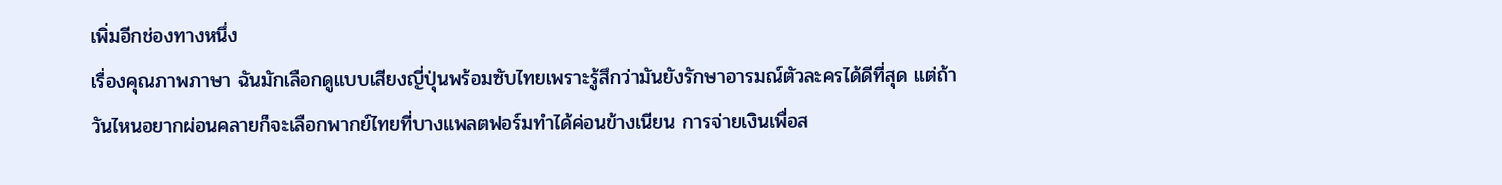เพิ่มอีกช่องทางหนึ่ง
เรื่องคุณภาพภาษา ฉันมักเลือกดูแบบเสียงญี่ปุ่นพร้อมซับไทยเพราะรู้สึกว่ามันยังรักษาอารมณ์ตัวละครได้ดีที่สุด แต่ถ้าวันไหนอยากผ่อนคลายก็จะเลือกพากย์ไทยที่บางแพลตฟอร์มทำได้ค่อนข้างเนียน การจ่ายเงินเพื่อส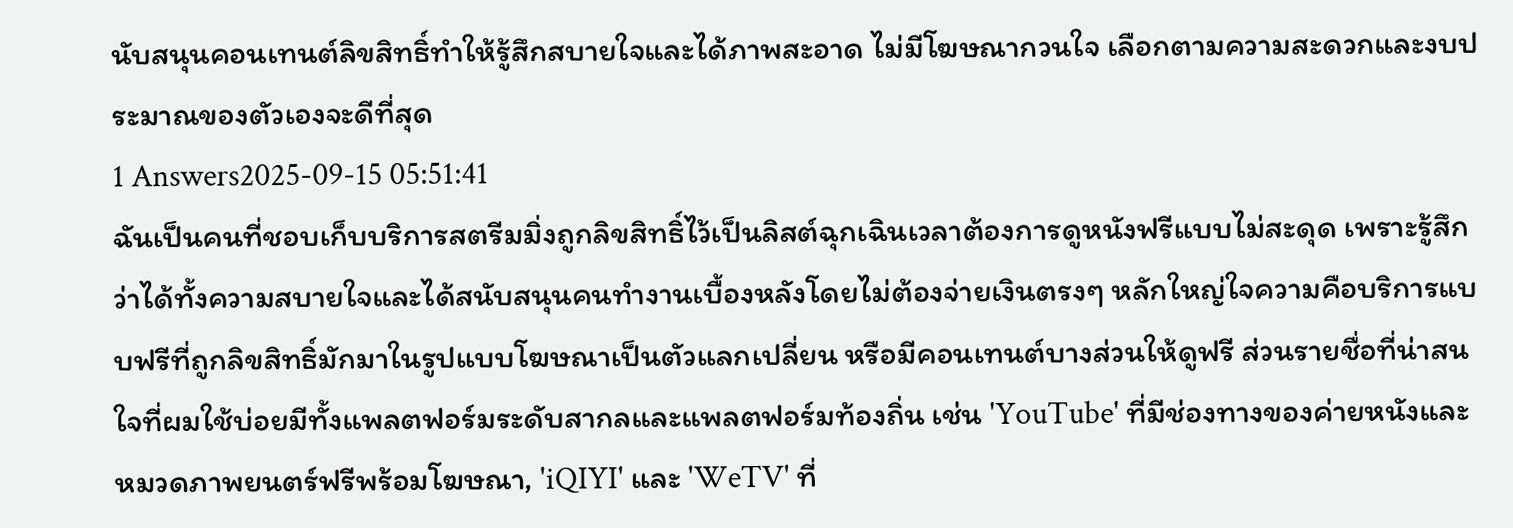นับสนุนคอนเทนต์ลิขสิทธิ์ทำให้รู้สึกสบายใจและได้ภาพสะอาด ไม่มีโฆษณากวนใจ เลือกตามความสะดวกและงบประมาณของตัวเองจะดีที่สุด
1 Answers2025-09-15 05:51:41
ฉันเป็นคนที่ชอบเก็บบริการสตรีมมิ่งถูกลิขสิทธิ์ไว้เป็นลิสต์ฉุกเฉินเวลาต้องการดูหนังฟรีแบบไม่สะดุด เพราะรู้สึกว่าได้ทั้งความสบายใจและได้สนับสนุนคนทำงานเบื้องหลังโดยไม่ต้องจ่ายเงินตรงๆ หลักใหญ่ใจความคือบริการแบบฟรีที่ถูกลิขสิทธิ์มักมาในรูปแบบโฆษณาเป็นตัวแลกเปลี่ยน หรือมีคอนเทนต์บางส่วนให้ดูฟรี ส่วนรายชื่อที่น่าสนใจที่ผมใช้บ่อยมีทั้งแพลตฟอร์มระดับสากลและแพลตฟอร์มท้องถิ่น เช่น 'YouTube' ที่มีช่องทางของค่ายหนังและหมวดภาพยนตร์ฟรีพร้อมโฆษณา, 'iQIYI' และ 'WeTV' ที่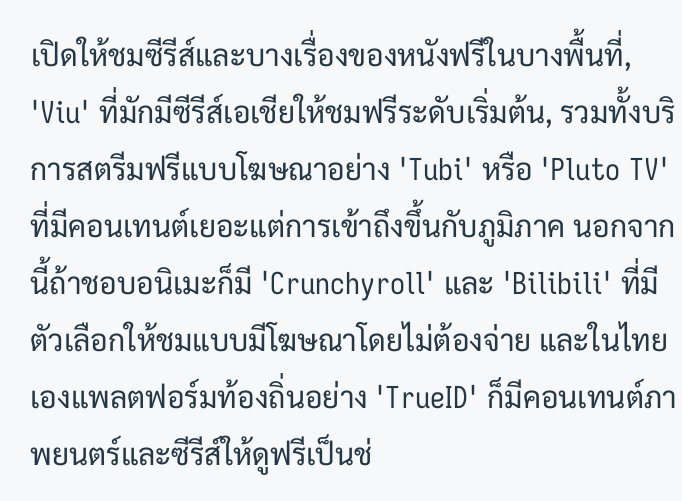เปิดให้ชมซีรีส์และบางเรื่องของหนังฟรีในบางพื้นที่, 'Viu' ที่มักมีซีรีส์เอเชียให้ชมฟรีระดับเริ่มต้น, รวมทั้งบริการสตรีมฟรีแบบโฆษณาอย่าง 'Tubi' หรือ 'Pluto TV' ที่มีคอนเทนต์เยอะแต่การเข้าถึงขึ้นกับภูมิภาค นอกจากนี้ถ้าชอบอนิเมะก็มี 'Crunchyroll' และ 'Bilibili' ที่มีตัวเลือกให้ชมแบบมีโฆษณาโดยไม่ต้องจ่าย และในไทยเองแพลตฟอร์มท้องถิ่นอย่าง 'TrueID' ก็มีคอนเทนต์ภาพยนตร์และซีรีส์ให้ดูฟรีเป็นช่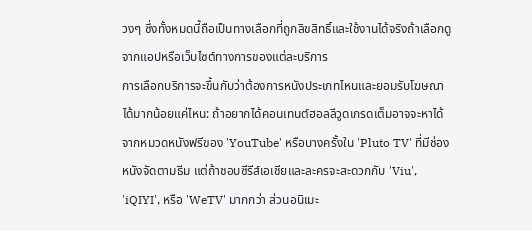วงๆ ซึ่งทั้งหมดนี้ถือเป็นทางเลือกที่ถูกลิขสิทธิ์และใช้งานได้จริงถ้าเลือกดูจากแอปหรือเว็บไซต์ทางการของแต่ละบริการ
การเลือกบริการจะขึ้นกับว่าต้องการหนังประเภทไหนและยอมรับโฆษณาได้มากน้อยแค่ไหน: ถ้าอยากได้คอนเทนต์ฮอลลีวูดเกรดเต็มอาจจะหาได้จากหมวดหนังฟรีของ 'YouTube' หรือบางครั้งใน 'Pluto TV' ที่มีช่องหนังจัดตามธีม แต่ถ้าชอบซีรีส์เอเชียและละครจะสะดวกกับ 'Viu', 'iQIYI', หรือ 'WeTV' มากกว่า ส่วนอนิเมะ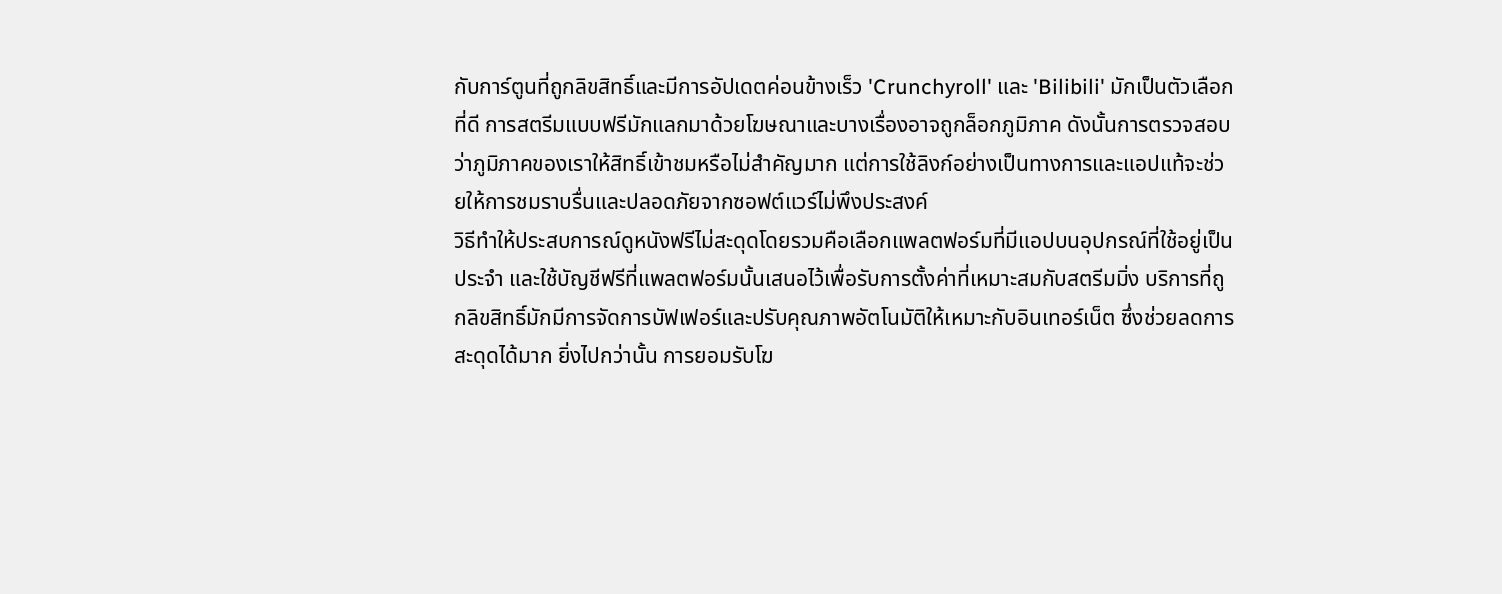กับการ์ตูนที่ถูกลิขสิทธิ์และมีการอัปเดตค่อนข้างเร็ว 'Crunchyroll' และ 'Bilibili' มักเป็นตัวเลือกที่ดี การสตรีมแบบฟรีมักแลกมาด้วยโฆษณาและบางเรื่องอาจถูกล็อกภูมิภาค ดังนั้นการตรวจสอบว่าภูมิภาคของเราให้สิทธิ์เข้าชมหรือไม่สำคัญมาก แต่การใช้ลิงก์อย่างเป็นทางการและแอปแท้จะช่วยให้การชมราบรื่นและปลอดภัยจากซอฟต์แวร์ไม่พึงประสงค์
วิธีทำให้ประสบการณ์ดูหนังฟรีไม่สะดุดโดยรวมคือเลือกแพลตฟอร์มที่มีแอปบนอุปกรณ์ที่ใช้อยู่เป็นประจำ และใช้บัญชีฟรีที่แพลตฟอร์มนั้นเสนอไว้เพื่อรับการตั้งค่าที่เหมาะสมกับสตรีมมิ่ง บริการที่ถูกลิขสิทธิ์มักมีการจัดการบัฟเฟอร์และปรับคุณภาพอัตโนมัติให้เหมาะกับอินเทอร์เน็ต ซึ่งช่วยลดการสะดุดได้มาก ยิ่งไปกว่านั้น การยอมรับโฆ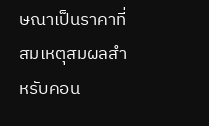ษณาเป็นราคาที่สมเหตุสมผลสำหรับคอน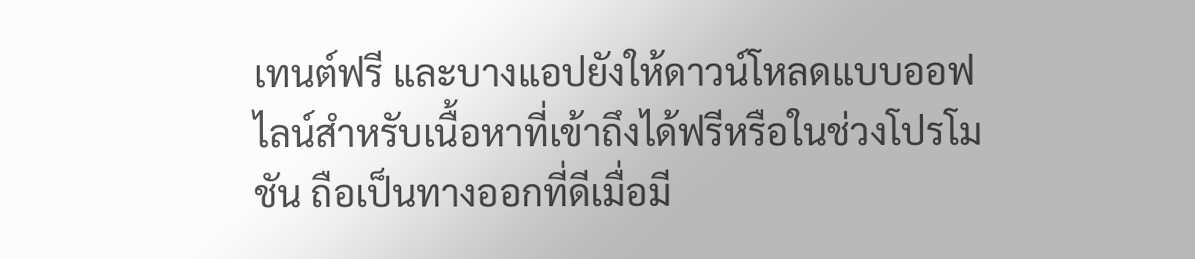เทนต์ฟรี และบางแอปยังให้ดาวน์โหลดแบบออฟไลน์สำหรับเนื้อหาที่เข้าถึงได้ฟรีหรือในช่วงโปรโมชัน ถือเป็นทางออกที่ดีเมื่อมี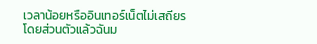เวลาน้อยหรืออินเทอร์เน็ตไม่เสถียร
โดยส่วนตัวแล้วฉันม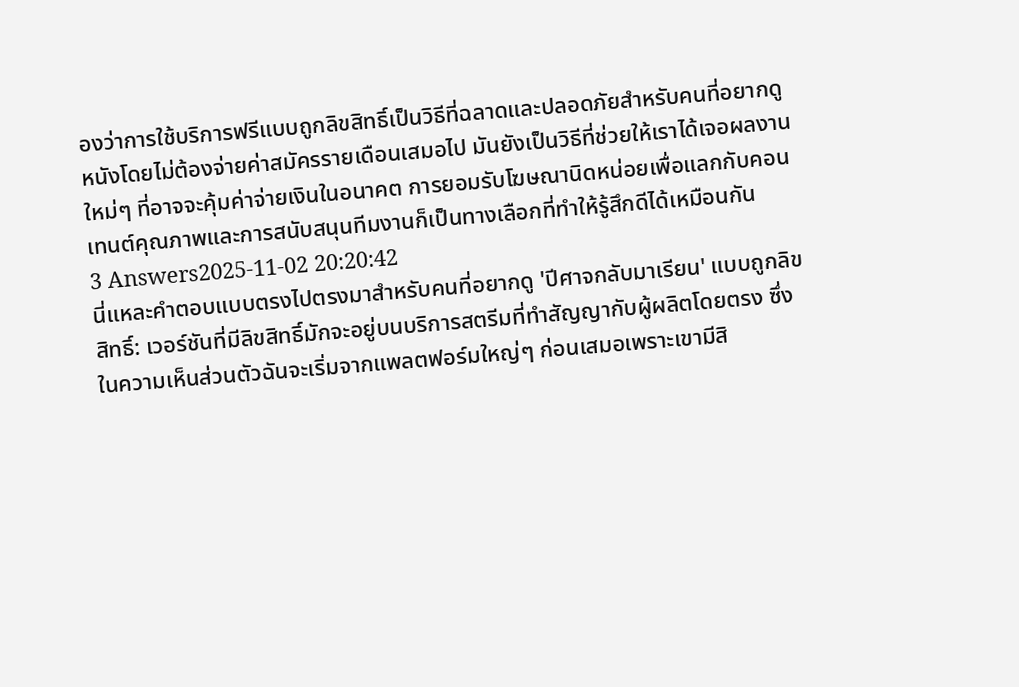องว่าการใช้บริการฟรีแบบถูกลิขสิทธิ์เป็นวิธีที่ฉลาดและปลอดภัยสำหรับคนที่อยากดูหนังโดยไม่ต้องจ่ายค่าสมัครรายเดือนเสมอไป มันยังเป็นวิธีที่ช่วยให้เราได้เจอผลงานใหม่ๆ ที่อาจจะคุ้มค่าจ่ายเงินในอนาคต การยอมรับโฆษณานิดหน่อยเพื่อแลกกับคอนเทนต์คุณภาพและการสนับสนุนทีมงานก็เป็นทางเลือกที่ทำให้รู้สึกดีได้เหมือนกัน
3 Answers2025-11-02 20:20:42
นี่แหละคำตอบแบบตรงไปตรงมาสำหรับคนที่อยากดู 'ปีศาจกลับมาเรียน' แบบถูกลิขสิทธิ์: เวอร์ชันที่มีลิขสิทธิ์มักจะอยู่บนบริการสตรีมที่ทำสัญญากับผู้ผลิตโดยตรง ซึ่งในความเห็นส่วนตัวฉันจะเริ่มจากแพลตฟอร์มใหญ่ๆ ก่อนเสมอเพราะเขามีสิ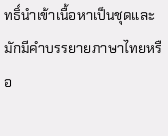ทธิ์นำเข้าเนื้อหาเป็นชุดและมักมีคำบรรยายภาษาไทยหรือ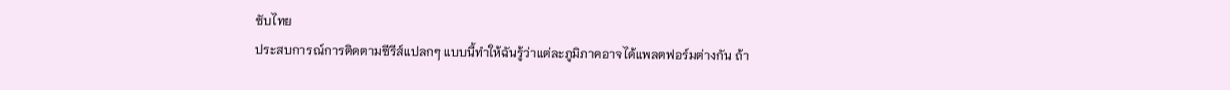ซับไทย
ประสบการณ์การติดตามซีรีส์แปลกๆ แบบนี้ทำให้ฉันรู้ว่าแต่ละภูมิภาคอาจได้แพลตฟอร์มต่างกัน ถ้า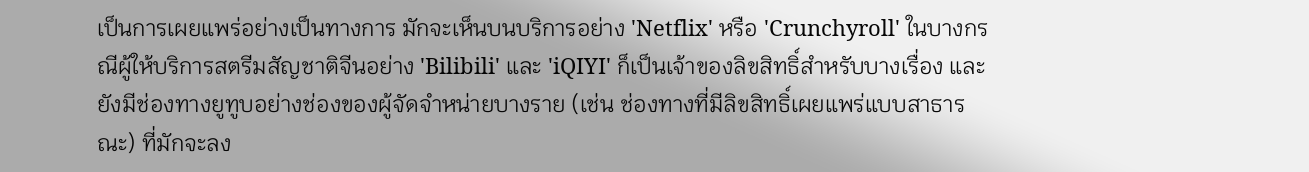เป็นการเผยแพร่อย่างเป็นทางการ มักจะเห็นบนบริการอย่าง 'Netflix' หรือ 'Crunchyroll' ในบางกรณีผู้ให้บริการสตรีมสัญชาติจีนอย่าง 'Bilibili' และ 'iQIYI' ก็เป็นเจ้าของลิขสิทธิ์สำหรับบางเรื่อง และยังมีช่องทางยูทูบอย่างช่องของผู้จัดจำหน่ายบางราย (เช่น ช่องทางที่มีลิขสิทธิ์เผยแพร่แบบสาธารณะ) ที่มักจะลง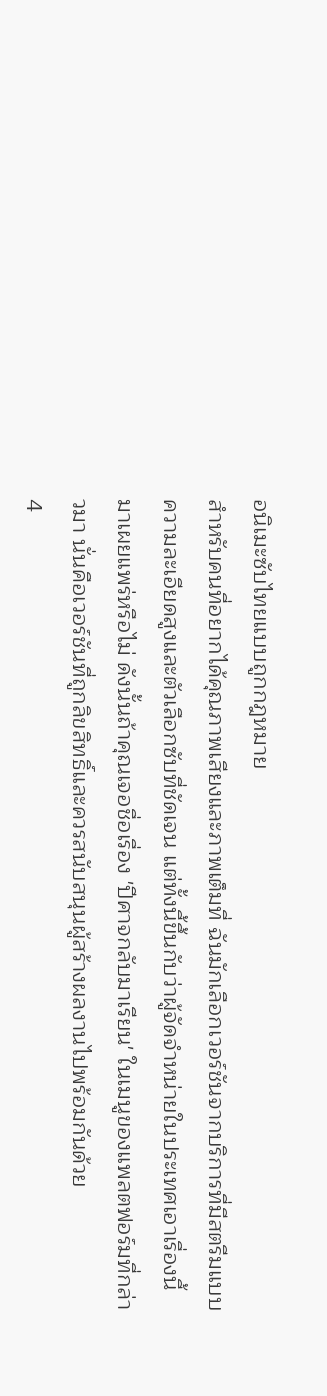อนิเมะซับไทยแบบถูกกฎหมาย
สำหรับคนที่อยากได้คุณภาพเสียงและภาพเต็มที่ ฉันมักเลือกเวอร์ชันจากบริการที่มีสตรีมแบบความละเอียดสูงและตัวเลือกซับที่ชัดเจน แต่ทั้งนี้ขึ้นกับว่าผู้จัดจำหน่ายในประเทศเอาเรื่องนี้มาเผยแพร่หรือไม่ ดังนั้นถ้าคุณเจอชื่อเรื่อง 'ปีศาจกลับมาเรียน' ในเมนูของแพลตฟอร์มที่กล่าวมา นั่นคือเวอร์ชันที่ถูกลิขสิทธิ์และควรสนับสนุนผู้สร้างผลงานไปพร้อมกันด้วย
4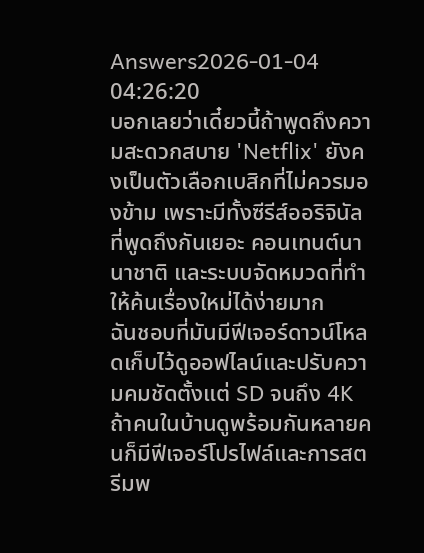Answers2026-01-04 04:26:20
บอกเลยว่าเดี๋ยวนี้ถ้าพูดถึงความสะดวกสบาย 'Netflix' ยังคงเป็นตัวเลือกเบสิกที่ไม่ควรมองข้าม เพราะมีทั้งซีรีส์ออริจินัลที่พูดถึงกันเยอะ คอนเทนต์นานาชาติ และระบบจัดหมวดที่ทำให้ค้นเรื่องใหม่ได้ง่ายมาก
ฉันชอบที่มันมีฟีเจอร์ดาวน์โหลดเก็บไว้ดูออฟไลน์และปรับความคมชัดตั้งแต่ SD จนถึง 4K ถ้าคนในบ้านดูพร้อมกันหลายคนก็มีฟีเจอร์โปรไฟล์และการสตรีมพ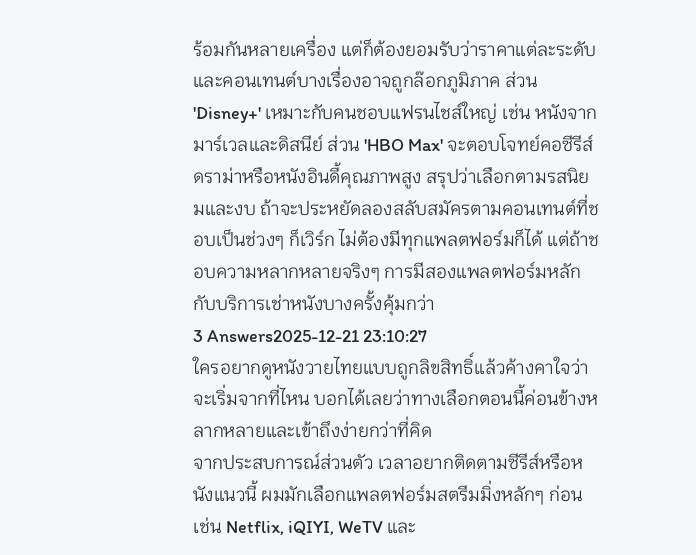ร้อมกันหลายเครื่อง แต่ก็ต้องยอมรับว่าราคาแต่ละระดับและคอนเทนต์บางเรื่องอาจถูกล๊อกภูมิภาค ส่วน 'Disney+' เหมาะกับคนชอบแฟรนไชส์ใหญ่ เช่น หนังจากมาร์เวลและดิสนีย์ ส่วน 'HBO Max' จะตอบโจทย์คอซีรีส์ดราม่าหรือหนังอินดี้คุณภาพสูง สรุปว่าเลือกตามรสนิยมและงบ ถ้าจะประหยัดลองสลับสมัครตามคอนเทนต์ที่ชอบเป็นช่วงๆ ก็เวิร์ก ไม่ต้องมีทุกแพลตฟอร์มก็ได้ แต่ถ้าชอบความหลากหลายจริงๆ การมีสองแพลตฟอร์มหลักกับบริการเช่าหนังบางครั้งคุ้มกว่า
3 Answers2025-12-21 23:10:27
ใครอยากดูหนังวายไทยแบบถูกลิขสิทธิ์แล้วค้างคาใจว่าจะเริ่มจากที่ไหน บอกได้เลยว่าทางเลือกตอนนี้ค่อนข้างหลากหลายและเข้าถึงง่ายกว่าที่คิด
จากประสบการณ์ส่วนตัว เวลาอยากติดตามซีรีส์หรือหนังแนวนี้ ผมมักเลือกแพลตฟอร์มสตรีมมิ่งหลักๆ ก่อน เช่น Netflix, iQIYI, WeTV และ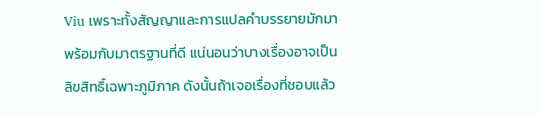Viu เพราะทั้งสัญญาและการแปลคำบรรยายมักมาพร้อมกับมาตรฐานที่ดี แน่นอนว่าบางเรื่องอาจเป็นลิขสิทธิ์เฉพาะภูมิภาค ดังนั้นถ้าเจอเรื่องที่ชอบแล้ว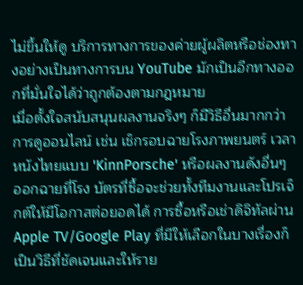ไม่ขึ้นให้ดู บริการทางการของค่ายผู้ผลิตหรือช่องทางอย่างเป็นทางการบน YouTube มักเป็นอีกทางออกที่มั่นใจได้ว่าถูกต้องตามกฎหมาย
เมื่อตั้งใจสนับสนุนผลงานจริงๆ ก็มีวิธีอื่นมากกว่าการดูออนไลน์ เช่น เช็กรอบฉายโรงภาพยนตร์ เวลาหนังไทยแบบ 'KinnPorsche' หรือผลงานดังอื่นๆ ออกฉายที่โรง บัตรที่ซื้อจะช่วยทั้งทีมงานและโปรเจ็กต์ให้มีโอกาสต่อยอดได้ การซื้อหรือเช่าดิจิทัลผ่าน Apple TV/Google Play ที่มีให้เลือกในบางเรื่องก็เป็นวิธีที่ชัดเจนและให้ราย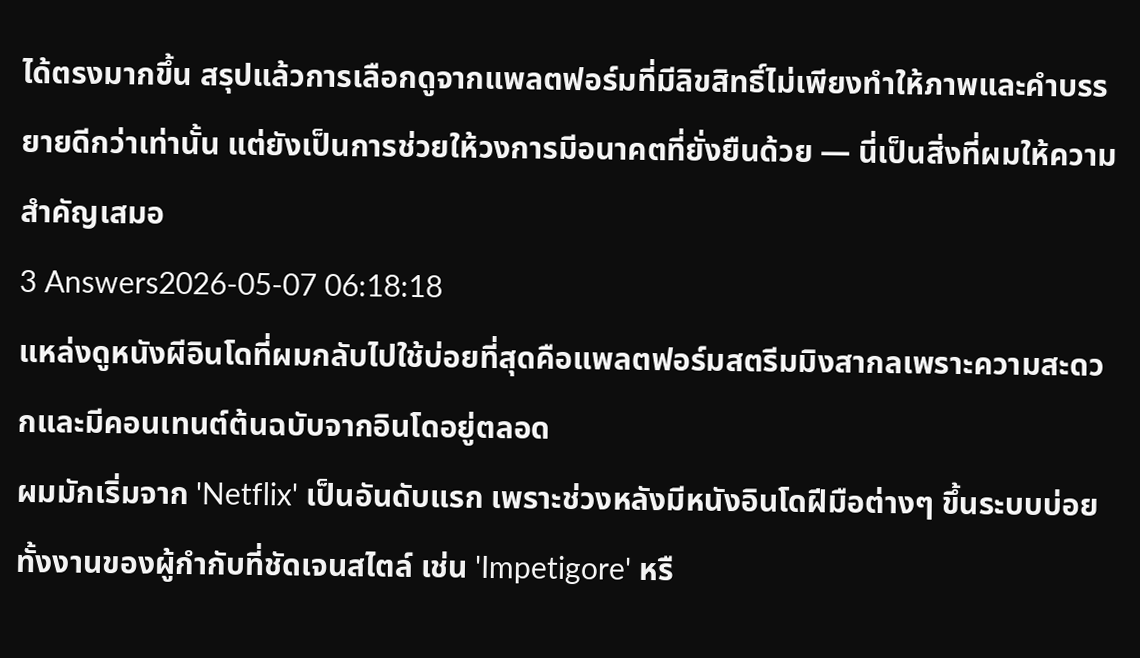ได้ตรงมากขึ้น สรุปแล้วการเลือกดูจากแพลตฟอร์มที่มีลิขสิทธิ์ไม่เพียงทำให้ภาพและคำบรรยายดีกว่าเท่านั้น แต่ยังเป็นการช่วยให้วงการมีอนาคตที่ยั่งยืนด้วย — นี่เป็นสิ่งที่ผมให้ความสำคัญเสมอ
3 Answers2026-05-07 06:18:18
แหล่งดูหนังผีอินโดที่ผมกลับไปใช้บ่อยที่สุดคือแพลตฟอร์มสตรีมมิงสากลเพราะความสะดวกและมีคอนเทนต์ต้นฉบับจากอินโดอยู่ตลอด
ผมมักเริ่มจาก 'Netflix' เป็นอันดับแรก เพราะช่วงหลังมีหนังอินโดฝีมือต่างๆ ขึ้นระบบบ่อย ทั้งงานของผู้กำกับที่ชัดเจนสไตล์ เช่น 'Impetigore' หรื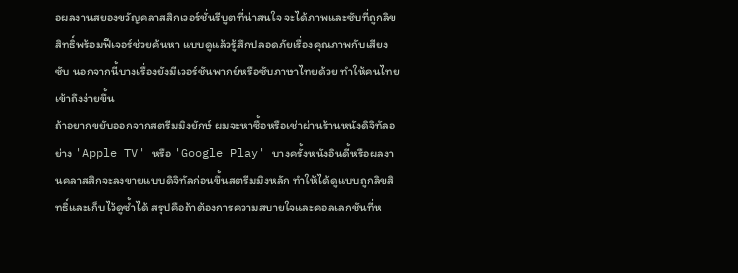อผลงานสยองขวัญคลาสสิกเวอร์ชั่นรีบูตที่น่าสนใจ จะได้ภาพและซับที่ถูกลิขสิทธิ์พร้อมฟีเจอร์ช่วยค้นหา แบบดูแล้วรู้สึกปลอดภัยเรื่องคุณภาพกับเสียงซับ นอกจากนี้บางเรื่องยังมีเวอร์ชันพากย์หรือซับภาษาไทยด้วย ทำให้คนไทยเข้าถึงง่ายขึ้น
ถ้าอยากขยับออกจากสตรีมมิงยักษ์ ผมจะหาซื้อหรือเช่าผ่านร้านหนังดิจิทัลอย่าง 'Apple TV' หรือ 'Google Play' บางครั้งหนังอินดี้หรือผลงานคลาสสิกจะลงขายแบบดิจิทัลก่อนขึ้นสตรีมมิงหลัก ทำให้ได้ดูแบบถูกลิขสิทธิ์และเก็บไว้ดูซ้ำได้ สรุปคือถ้าต้องการความสบายใจและคอลเลกชันที่ห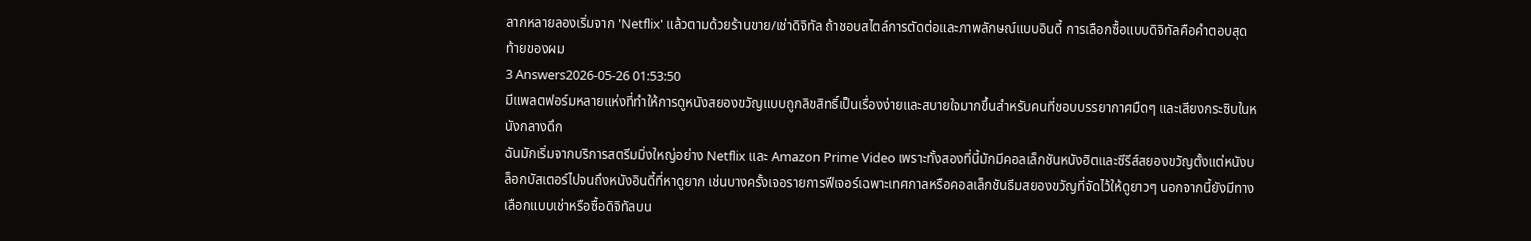ลากหลายลองเริ่มจาก 'Netflix' แล้วตามด้วยร้านขาย/เช่าดิจิทัล ถ้าชอบสไตล์การตัดต่อและภาพลักษณ์แบบอินดี้ การเลือกซื้อแบบดิจิทัลคือคำตอบสุดท้ายของผม
3 Answers2026-05-26 01:53:50
มีแพลตฟอร์มหลายแห่งที่ทำให้การดูหนังสยองขวัญแบบถูกลิขสิทธิ์เป็นเรื่องง่ายและสบายใจมากขึ้นสำหรับคนที่ชอบบรรยากาศมืดๆ และเสียงกระซิบในหนังกลางดึก
ฉันมักเริ่มจากบริการสตรีมมิ่งใหญ่อย่าง Netflix และ Amazon Prime Video เพราะทั้งสองที่นี้มักมีคอลเล็กชันหนังฮิตและซีรีส์สยองขวัญตั้งแต่หนังบล็อกบัสเตอร์ไปจนถึงหนังอินดี้ที่หาดูยาก เช่นบางครั้งเจอรายการฟีเจอร์เฉพาะเทศกาลหรือคอลเล็กชันธีมสยองขวัญที่จัดไว้ให้ดูยาวๆ นอกจากนี้ยังมีทางเลือกแบบเช่าหรือซื้อดิจิทัลบน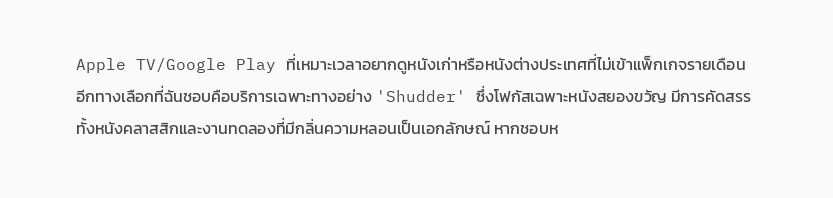Apple TV/Google Play ที่เหมาะเวลาอยากดูหนังเก่าหรือหนังต่างประเทศที่ไม่เข้าแพ็กเกจรายเดือน
อีกทางเลือกที่ฉันชอบคือบริการเฉพาะทางอย่าง 'Shudder' ซึ่งโฟกัสเฉพาะหนังสยองขวัญ มีการคัดสรรทั้งหนังคลาสสิกและงานทดลองที่มีกลิ่นความหลอนเป็นเอกลักษณ์ หากชอบห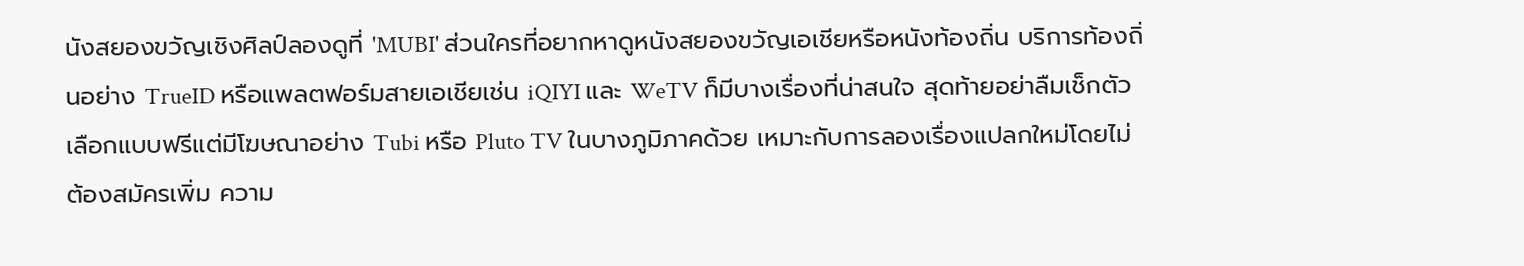นังสยองขวัญเชิงศิลป์ลองดูที่ 'MUBI' ส่วนใครที่อยากหาดูหนังสยองขวัญเอเชียหรือหนังท้องถิ่น บริการท้องถิ่นอย่าง TrueID หรือแพลตฟอร์มสายเอเชียเช่น iQIYI และ WeTV ก็มีบางเรื่องที่น่าสนใจ สุดท้ายอย่าลืมเช็กตัวเลือกแบบฟรีแต่มีโฆษณาอย่าง Tubi หรือ Pluto TV ในบางภูมิภาคด้วย เหมาะกับการลองเรื่องแปลกใหม่โดยไม่ต้องสมัครเพิ่ม ความ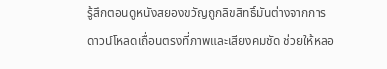รู้สึกตอนดูหนังสยองขวัญถูกลิขสิทธิ์มันต่างจากการดาวน์โหลดเถื่อนตรงที่ภาพและเสียงคมชัด ช่วยให้หลอ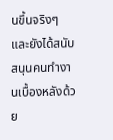นขึ้นจริงๆ และยังได้สนับสนุนคนทำงานเบื้องหลังด้วย